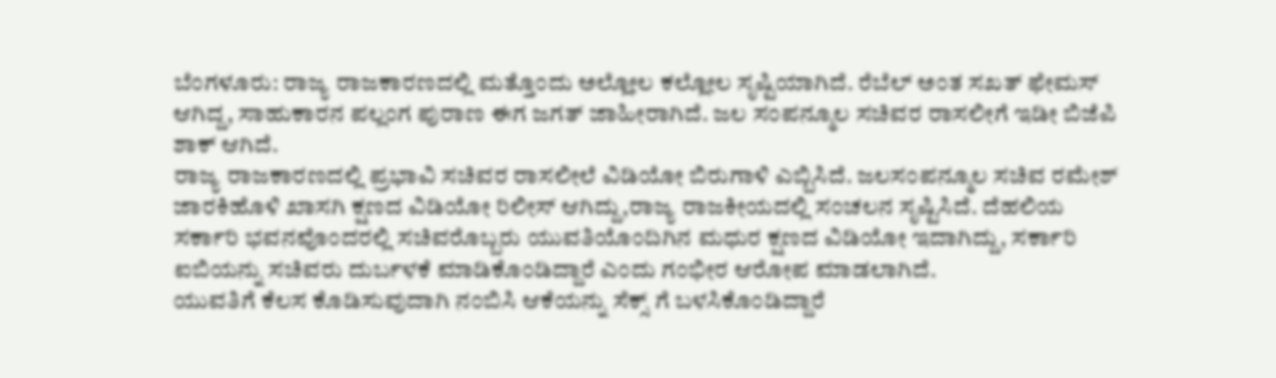ಬೆಂಗಳೂರು: ರಾಜ್ಯ ರಾಜಕಾರಣದಲ್ಲಿ ಮತ್ತೊಂದು ಅಲ್ಲೋಲ ಕಲ್ಲೋಲ ಸೃಷ್ಟಿಯಾಗಿದೆ. ರೆಬೆಲ್ ಅಂತ ಸಖತ್ ಫೇಮಸ್ ಆಗಿದ್ದ, ಸಾಹುಕಾರನ ಪಲ್ಲಂಗ ಪುರಾಣ ಈಗ ಜಗತ್ ಜಾಹೀರಾಗಿದೆ. ಜಲ ಸಂಪನ್ಮೂಲ ಸಚಿವರ ರಾಸಲೀಗೆ ಇಡೀ ಬಿಜೆಪಿ ಶಾಕ್ ಆಗಿದೆ.
ರಾಜ್ಯ ರಾಜಕಾರಣದಲ್ಲಿ ಪ್ರಭಾವಿ ಸಚಿವರ ರಾಸಲೀಲೆ ವಿಡಿಯೋ ಬಿರುಗಾಳಿ ಎಬ್ಬಿಸಿದೆ. ಜಲಸಂಪನ್ಮೂಲ ಸಚಿವ ರಮೇಶ್ ಜಾರಕಿಹೊಳಿ ಖಾಸಗಿ ಕ್ಷಣದ ವಿಡಿಯೋ ರಿಲೀಸ್ ಆಗಿದ್ದು,ರಾಜ್ಯ ರಾಜಕೀಯದಲ್ಲಿ ಸಂಚಲನ ಸೃಷ್ಟಿಸಿದೆ. ದೆಹಲಿಯ ಸರ್ಕಾರಿ ಭವನವೊಂದರಲ್ಲಿ ಸಚಿವರೊಬ್ಬರು ಯುವತಿಯೊಂದಿಗಿನ ಮಧುರ ಕ್ಷಣದ ವಿಡಿಯೋ ಇದಾಗಿದ್ದು, ಸರ್ಕಾರಿ ಐಬಿಯನ್ನು ಸಚಿವರು ದುರ್ಬಳಕೆ ಮಾಡಿಕೊಂಡಿದ್ದಾರೆ ಎಂದು ಗಂಭೀರ ಆರೋಪ ಮಾಡಲಾಗಿದೆ.
ಯುವತಿಗೆ ಕೆಲಸ ಕೊಡಿಸುವುದಾಗಿ ನಂಬಿಸಿ ಆಕೆಯನ್ನು ಸೆಕ್ಸ್ ಗೆ ಬಳಸಿಕೊಂಡಿದ್ದಾರೆ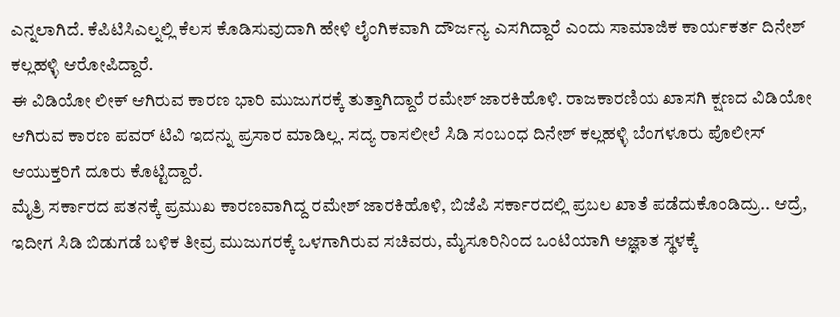ಎನ್ನಲಾಗಿದೆ. ಕೆಪಿಟಿಸಿಎಲ್ನಲ್ಲಿ ಕೆಲಸ ಕೊಡಿಸುವುದಾಗಿ ಹೇಳಿ ಲೈಂಗಿಕವಾಗಿ ದೌರ್ಜನ್ಯ ಎಸಗಿದ್ದಾರೆ ಎಂದು ಸಾಮಾಜಿಕ ಕಾರ್ಯಕರ್ತ ದಿನೇಶ್ ಕಲ್ಲಹಳ್ಳಿ ಆರೋಪಿದ್ದಾರೆ.
ಈ ವಿಡಿಯೋ ಲೀಕ್ ಆಗಿರುವ ಕಾರಣ ಭಾರಿ ಮುಜುಗರಕ್ಕೆ ತುತ್ತಾಗಿದ್ದಾರೆ ರಮೇಶ್ ಜಾರಕಿಹೊಳಿ. ರಾಜಕಾರಣಿಯ ಖಾಸಗಿ ಕ್ಷಣದ ವಿಡಿಯೋ ಆಗಿರುವ ಕಾರಣ ಪವರ್ ಟಿವಿ ಇದನ್ನು ಪ್ರಸಾರ ಮಾಡಿಲ್ಲ. ಸದ್ಯ ರಾಸಲೀಲೆ ಸಿಡಿ ಸಂಬಂಧ ದಿನೇಶ್ ಕಲ್ಲಹಳ್ಳಿ ಬೆಂಗಳೂರು ಪೊಲೀಸ್ ಆಯುಕ್ತರಿಗೆ ದೂರು ಕೊಟ್ಟಿದ್ದಾರೆ.
ಮೈತ್ರಿ ಸರ್ಕಾರದ ಪತನಕ್ಕೆ ಪ್ರಮುಖ ಕಾರಣವಾಗಿದ್ದ ರಮೇಶ್ ಜಾರಕಿಹೊಳಿ, ಬಿಜೆಪಿ ಸರ್ಕಾರದಲ್ಲಿ ಪ್ರಬಲ ಖಾತೆ ಪಡೆದುಕೊಂಡಿದ್ರು.. ಆದ್ರೆ, ಇದೀಗ ಸಿಡಿ ಬಿಡುಗಡೆ ಬಳಿಕ ತೀವ್ರ ಮುಜುಗರಕ್ಕೆ ಒಳಗಾಗಿರುವ ಸಚಿವರು, ಮೈಸೂರಿನಿಂದ ಒಂಟಿಯಾಗಿ ಅಜ್ಞಾತ ಸ್ಥಳಕ್ಕೆ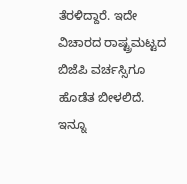ತೆರಳಿದ್ದಾರೆ. ಇದೇ ವಿಚಾರದ ರಾಷ್ಟ್ರಮಟ್ಟದ ಬಿಜೆಪಿ ವರ್ಚಸ್ಸಿಗೂ ಹೊಡೆತ ಬೀಳಲಿದೆ.
ಇನ್ನೂ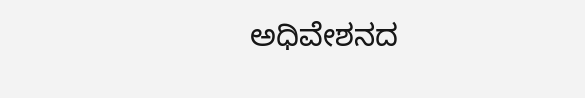ಅಧಿವೇಶನದ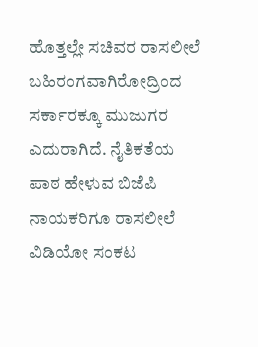ಹೊತ್ತಲ್ಲೇ ಸಚಿವರ ರಾಸಲೀಲೆ ಬಹಿರಂಗವಾಗಿರೋದ್ರಿಂದ ಸರ್ಕಾರಕ್ಕೂ ಮುಜುಗರ ಎದುರಾಗಿದೆ. ನೈತಿಕತೆಯ ಪಾಠ ಹೇಳುವ ಬಿಜೆಪಿ ನಾಯಕರಿಗೂ ರಾಸಲೀಲೆ ವಿಡಿಯೋ ಸಂಕಟ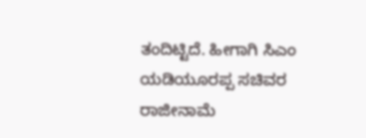ತಂದಿಟ್ಟಿದೆ. ಹೀಗಾಗಿ ಸಿಎಂ ಯಡಿಯೂರಪ್ಪ ಸಚಿವರ ರಾಜೀನಾಮೆ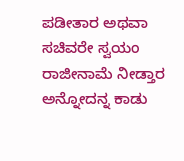ಪಡೀತಾರ ಅಥವಾ ಸಚಿವರೇ ಸ್ವಯಂ ರಾಜೀನಾಮೆ ನೀಡ್ತಾರ ಅನ್ನೋದನ್ನ ಕಾಡು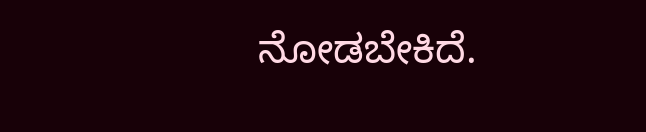ನೋಡಬೇಕಿದೆ.